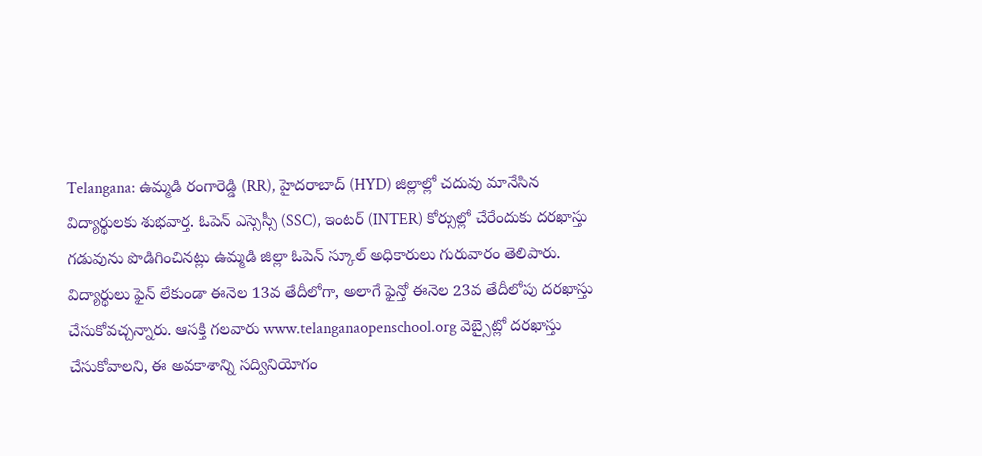Telangana: ఉమ్మడి రంగారెడ్డి (RR), హైదరాబాద్ (HYD) జిల్లాల్లో చదువు మానేసిన విద్యార్థులకు శుభవార్త. ఓపెన్ ఎస్సెస్సీ (SSC), ఇంటర్ (INTER) కోర్సుల్లో చేరేందుకు దరఖాస్తు గడువును పొడిగించినట్లు ఉమ్మడి జిల్లా ఓపెన్ స్కూల్ అధికారులు గురువారం తెలిపారు. విద్యార్థులు ఫైన్ లేకుండా ఈనెల 13వ తేదీలోగా, అలాగే ఫైన్తో ఈనెల 23వ తేదీలోపు దరఖాస్తు చేసుకోవచ్చన్నారు. ఆసక్తి గలవారు www.telanganaopenschool.org వెబ్సైట్లో దరఖాస్తు చేసుకోవాలని, ఈ అవకాశాన్ని సద్వినియోగం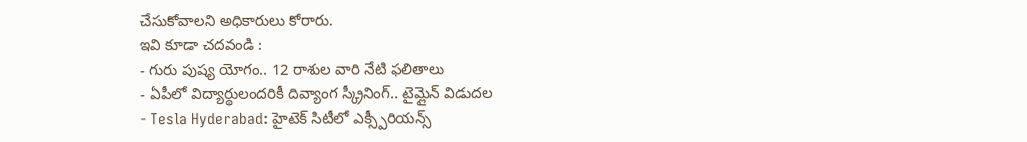చేసుకోవాలని అధికారులు కోరారు.
ఇవి కూడా చదవండి :
- గురు పుష్య యోగం.. 12 రాశుల వారి నేటి ఫలితాలు
- ఏపీలో విద్యార్థులందరికీ దివ్యాంగ స్క్రీనింగ్.. టైమ్లైన్ విడుదల
- Tesla Hyderabad: హైటెక్ సిటీలో ఎక్స్పీరియన్స్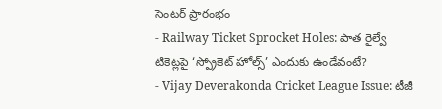సెంటర్ ప్రారంభం
- Railway Ticket Sprocket Holes: పాత రైల్వే టికెట్లపై ‘స్ప్రోకెట్ హోల్స్’ ఎందుకు ఉండేవంటే?
- Vijay Deverakonda Cricket League Issue: టీజీ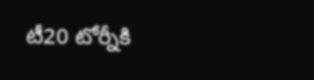టీ20 టోర్నీకి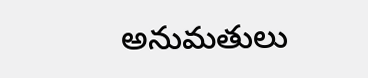అనుమతులు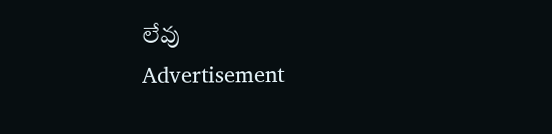లేవు
Advertisement